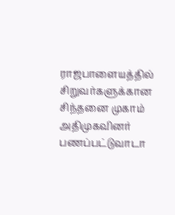ராஜபாளையத்தில் சிறுவர்களுக்கான சிந்தனை முகாம்
அதிமுகவினர் பணப்பட்டுவாடா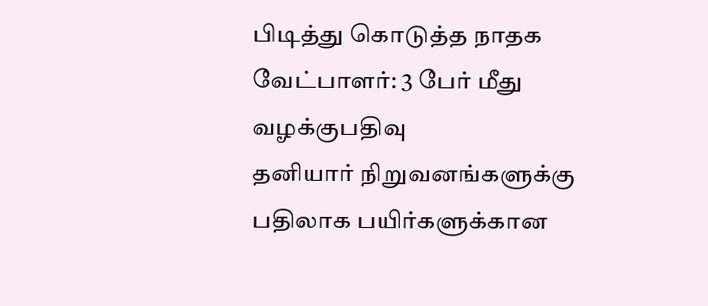பிடித்து கொடுத்த நாதக வேட்பாளர்: 3 பேர் மீது வழக்குபதிவு
தனியார் நிறுவனங்களுக்கு பதிலாக பயிர்களுக்கான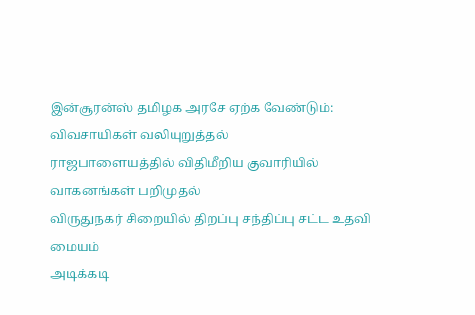இன்சூரன்ஸ் தமிழக அரசே ஏற்க வேண்டும்: விவசாயிகள் வலியுறுத்தல்
ராஜபாளையத்தில் விதிமீறிய குவாரியில் வாகனங்கள் பறிமுதல்
விருதுநகர் சிறையில் திறப்பு சந்திப்பு சட்ட உதவி மையம்
அடிக்கடி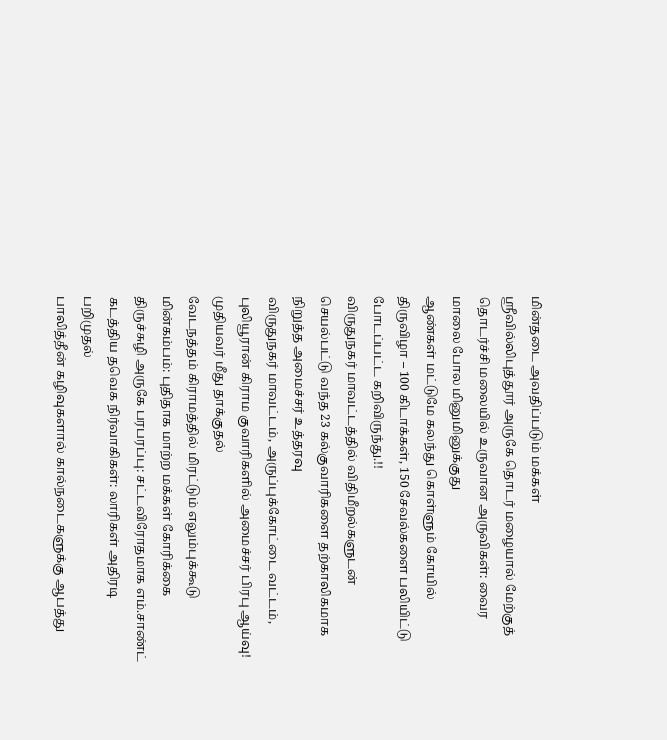மின்தடை அவதிப்படும் மக்கள்
ஸ்ரீவில்லிபுத்தூர் அருகே தொடர் மழையால் மேற்குத் தொடர்ச்சி மலையில் உருவான அருவிகள்: வைர மாலை போல மினுமினுக்குது
ஆண்கள் மட்டுமே கலந்து கொள்ளும் கோயில் திருவிழா – 100 கிடாக்கள், 150 சேவல்களை பலியிட்டு போடப்பட்ட கறிவிருந்து.!!
விருதுநகர் மாவட்டத்தில் விதிமீறல்களுடன் செயல்பட்டு வந்த 23 கல்குவாரிகளை தற்காலிகமாக நிறுத்த அமைச்சர் உத்தரவு
விருதுநகர் மாவட்டம், அருப்புக்கோட்டை வட்டம், புலியூரான் கிராம குவாரிகளில் அமைச்சர் பிரபு ஆய்வு!
முதியவர் மீது தாக்குதல்
வேடநத்தம் கிராமத்தில் மிரட்டும் எலும்புக்கூடு மின்கம்பம்: புதிதாக மாற்ற மக்கள் கோரிக்கை
திருச்சுழி அருகே பரபரப்பு: சட்டவிரோதமாக எம்.சாண்ட் கடத்திய தவெக நிர்வாகிகள்: லாரிகள் அதிரடி பறிமுதல்
பாலித்தீன் கழிவுகளால் கால்நடைகளுக்கு ஆபத்து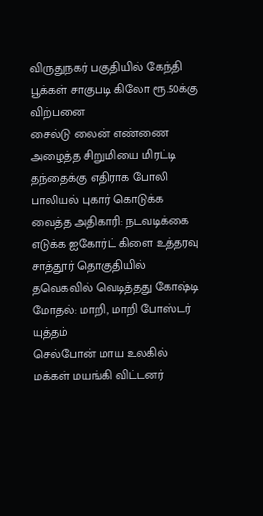விருதுநகர் பகுதியில் கேந்தி பூக்கள் சாகுபடி கிலோ ரூ.50க்கு விற்பனை
சைல்டு லைன் எண்ணை அழைத்த சிறுமியை மிரட்டி தந்தைக்கு எதிராக போலி பாலியல் புகார் கொடுக்க வைத்த அதிகாரி: நடவடிக்கை எடுக்க ஐகோர்ட் கிளை உத்தரவு
சாத்தூர் தொகுதியில் தவெகவில் வெடித்தது கோஷ்டி மோதல்: மாறி, மாறி போஸ்டர் யுத்தம்
செல்போன் மாய உலகில் மக்கள் மயங்கி விட்டனர்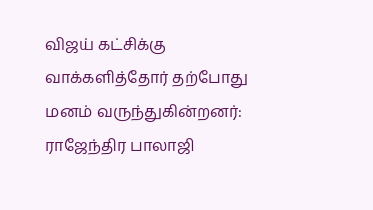விஜய் கட்சிக்கு வாக்களித்தோர் தற்போது மனம் வருந்துகின்றனர்: ராஜேந்திர பாலாஜி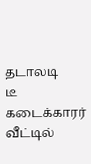தடாலடி
டீ கடைக்காரர் வீட்டில்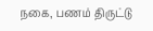நகை, பணம் திருட்டு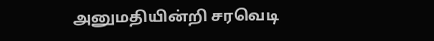அனுமதியின்றி சரவெடி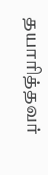தயாரித்தவர்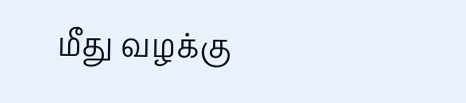மீது வழக்கு